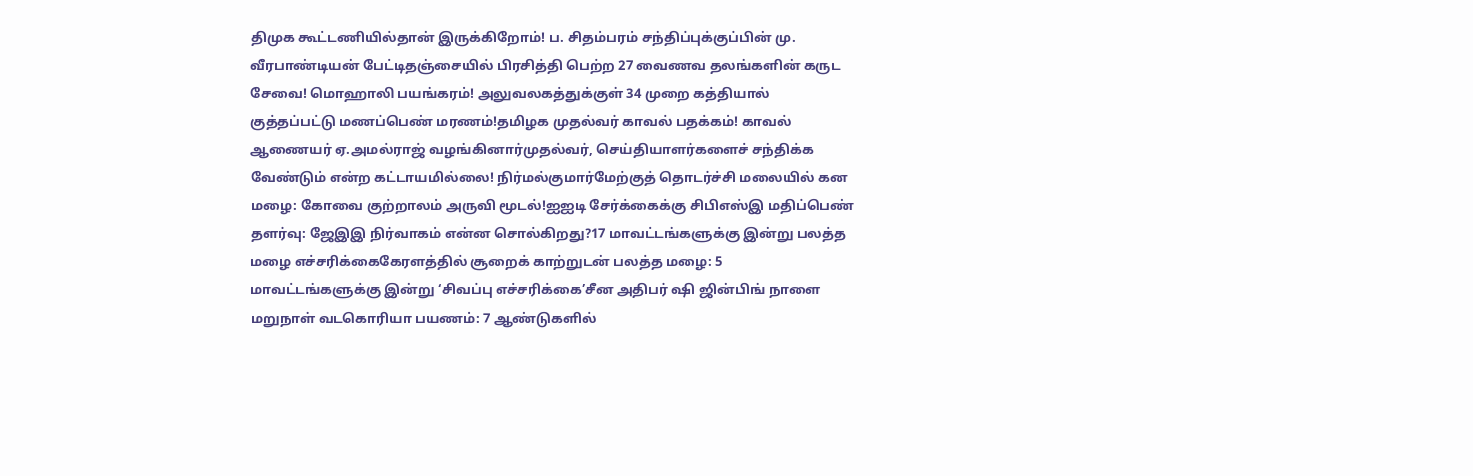திமுக கூட்டணியில்தான் இருக்கிறோம்! ப. சிதம்பரம் சந்திப்புக்குப்பின் மு. வீரபாண்டியன் பேட்டிதஞ்சையில் பிரசித்தி பெற்ற 27 வைணவ தலங்களின் கருட சேவை! மொஹாலி பயங்கரம்! அலுவலகத்துக்குள் 34 முறை கத்தியால் குத்தப்பட்டு மணப்பெண் மரணம்!தமிழக முதல்வர் காவல் பதக்கம்! காவல் ஆணையர் ஏ.அமல்ராஜ் வழங்கினார்முதல்வர், செய்தியாளர்களைச் சந்திக்க வேண்டும் என்ற கட்டாயமில்லை! நிர்மல்குமார்மேற்குத் தொடர்ச்சி மலையில் கன மழை: கோவை குற்றாலம் அருவி மூடல்!ஐஐடி சேர்க்கைக்கு சிபிஎஸ்இ மதிப்பெண் தளர்வு: ஜேஇஇ நிர்வாகம் என்ன சொல்கிறது?17 மாவட்டங்களுக்கு இன்று பலத்த மழை எச்சரிக்கைகேரளத்தில் சூறைக் காற்றுடன் பலத்த மழை: 5 மாவட்டங்களுக்கு இன்று ‘சிவப்பு எச்சரிக்கை’சீன அதிபர் ஷி ஜின்பிங் நாளை மறுநாள் வடகொரியா பயணம்: 7 ஆண்டுகளில்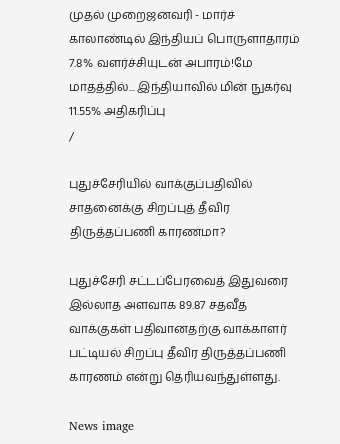முதல் முறைஜனவரி - மார்ச் காலாண்டில் இந்தியப் பொருளாதாரம் 7.8% வளர்ச்சியுடன் அபாரம்!மே மாதத்தில்... இந்தியாவில் மின் நுகர்வு 11.55% அதிகரிப்பு
/

புதுச்சேரியில் வாக்குப்பதிவில் சாதனைக்கு சிறப்புத் தீவிர திருத்தப்பணி காரணமா?

புதுச்சேரி சட்டப்பேரவைத் இதுவரை இல்லாத அளவாக 89.87 சதவீத வாக்குகள் பதிவானதற்கு வாக்காளர் பட்டியல் சிறப்பு தீவிர திருத்தப்பணி காரணம் என்று தெரியவந்துள்ளது.

News image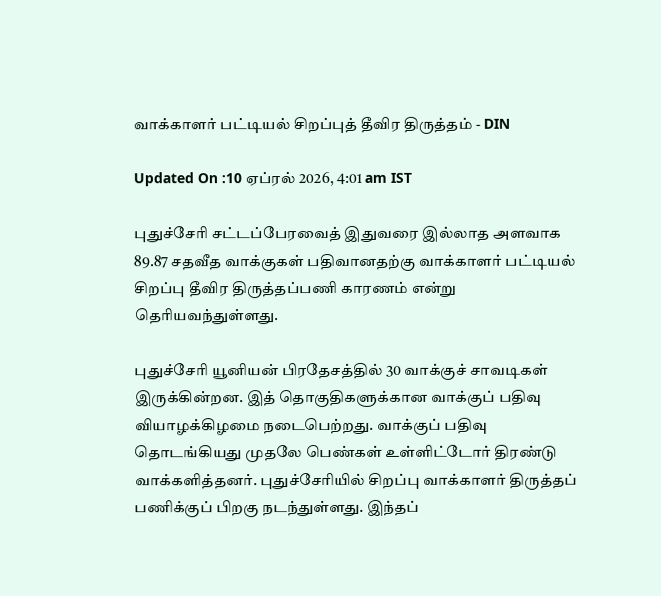வாக்காளர் பட்டியல் சிறப்புத் தீவிர திருத்தம் - DIN

Updated On :10 ஏப்ரல் 2026, 4:01 am IST

புதுச்சேரி சட்டப்பேரவைத் இதுவரை இல்லாத அளவாக 89.87 சதவீத வாக்குகள் பதிவானதற்கு வாக்காளர் பட்டியல் சிறப்பு தீவிர திருத்தப்பணி காரணம் என்று தெரியவந்துள்ளது.

புதுச்சேரி யூனியன் பிரதேசத்தில் 30 வாக்குச் சாவடிகள் இருக்கின்றன. இத் தொகுதிகளுக்கான வாக்குப் பதிவு வியாழக்கிழமை நடைபெற்றது. வாக்குப் பதிவு தொடங்கியது முதலே பெண்கள் உள்ளிட்டோர் திரண்டு வாக்களித்தனர். புதுச்சேரியில் சிறப்பு வாக்காளர் திருத்தப் பணிக்குப் பிறகு நடந்துள்ளது. இந்தப்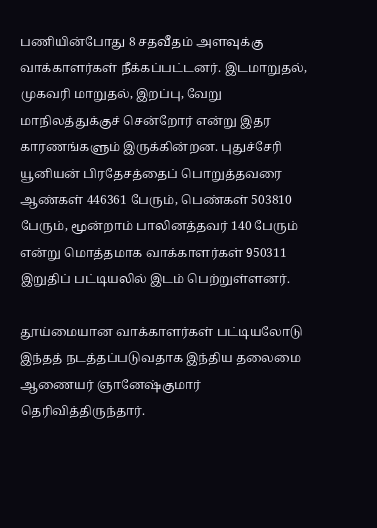பணியின்போது 8 சதவீதம் அளவுக்கு வாக்காளர்கள் நீக்கப்பட்டனர். இடமாறுதல், முகவரி மாறுதல், இறப்பு, வேறு மாநிலத்துக்குச் சென்றோர் என்று இதர காரணங்களும் இருக்கின்றன. புதுச்சேரி யூனியன் பிரதேசத்தைப் பொறுத்தவரை ஆண்கள் 446361 பேரும், பெண்கள் 503810 பேரும், மூன்றாம் பாலினத்தவர் 140 பேரும் என்று மொத்தமாக வாக்காளர்கள் 950311 இறுதிப் பட்டியலில் இடம் பெற்றுள்ளனர்.

தூய்மையான வாக்காளர்கள் பட்டியலோடு இந்தத் நடத்தப்படுவதாக இந்திய தலைமை ஆணையர் ஞானேஷ்குமார் தெரிவித்திருந்தார்.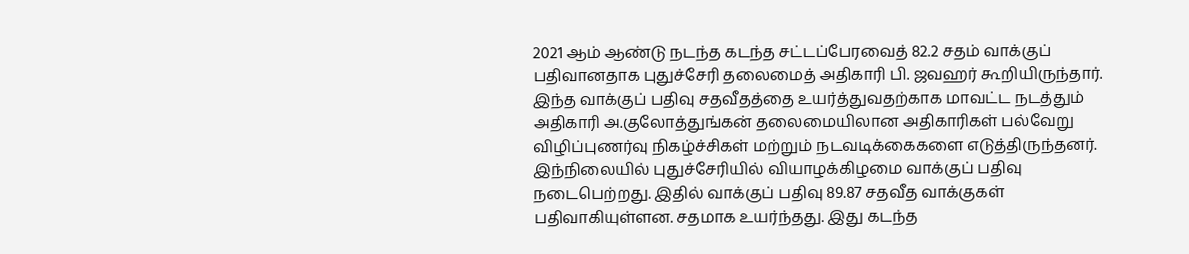2021 ஆம் ஆண்டு நடந்த கடந்த சட்டப்பேரவைத் 82.2 சதம் வாக்குப் பதிவானதாக புதுச்சேரி தலைமைத் அதிகாரி பி. ஜவஹர் கூறியிருந்தார். இந்த வாக்குப் பதிவு சதவீதத்தை உயர்த்துவதற்காக மாவட்ட நடத்தும் அதிகாரி அ.குலோத்துங்கன் தலைமையிலான அதிகாரிகள் பல்வேறு விழிப்புணர்வு நிகழ்ச்சிகள் மற்றும் நடவடிக்கைகளை எடுத்திருந்தனர். இந்நிலையில் புதுச்சேரியில் வியாழக்கிழமை வாக்குப் பதிவு நடைபெற்றது. இதில் வாக்குப் பதிவு 89.87 சதவீத வாக்குகள் பதிவாகியுள்ளன. சதமாக உயர்ந்தது. இது கடந்த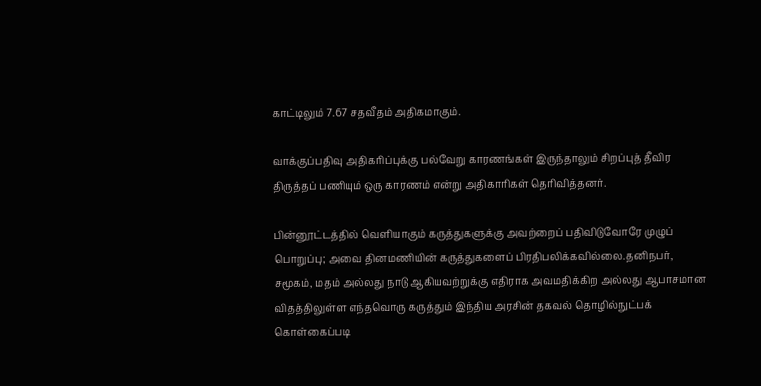காட்டிலும் 7.67 சதவீதம் அதிகமாகும்.

வாக்குப்பதிவு அதிகரிப்புக்கு பல்வேறு காரணங்கள் இருந்தாலும் சிறப்புத் தீவிர திருத்தப் பணியும் ஒரு காரணம் என்று அதிகாரிகள் தெரிவித்தனர்.

பின்னூட்டத்தில் வெளியாகும் கருத்துகளுக்கு அவற்றைப் பதிவிடுவோரே முழுப் பொறுப்பு; அவை தினமணியின் கருத்துகளைப் பிரதிபலிக்கவில்லை.தனிநபர், சமூகம், மதம் அல்லது நாடு ஆகியவற்றுக்கு எதிராக அவமதிக்கிற அல்லது ஆபாசமான விதத்திலுள்ள எந்தவொரு கருத்தும் இந்திய அரசின் தகவல் தொழில்நுட்பக் கொள்கைப்படி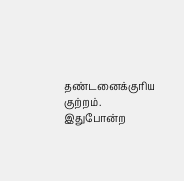தண்டனைக்குரிய குற்றம். இதுபோன்ற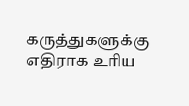கருத்துகளுக்கு எதிராக உரிய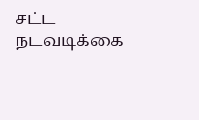சட்ட நடவடிக்கை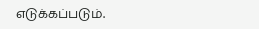எடுக்கப்படும்.